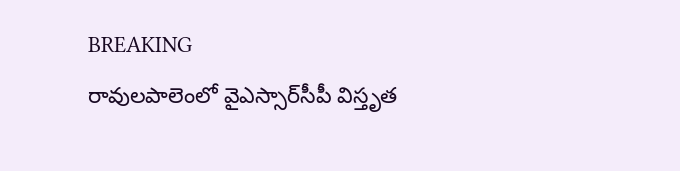BREAKING
రావులపాలెంలో వైఎస్సార్‌సీపీ విస్తృత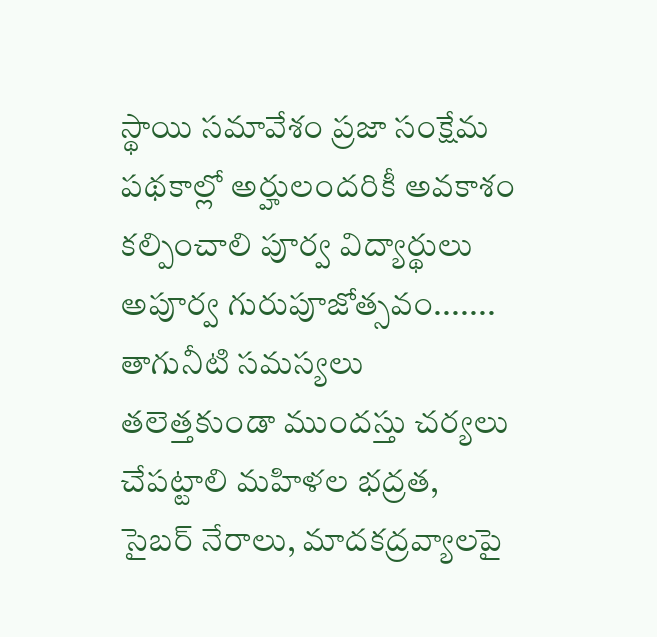స్థాయి సమావేశం ప్రజా సంక్షేమ పథకాల్లో అర్హులందరికీ అవకాశం కల్పించాలి పూర్వ విద్యార్థులు అపూర్వ గురుపూజోత్సవం....... తాగునీటి సమస్యలు తలెత్తకుండా ముందస్తు చర్యలు చేపట్టాలి మహిళల భద్రత, సైబర్ నేరాలు, మాదకద్రవ్యాలపై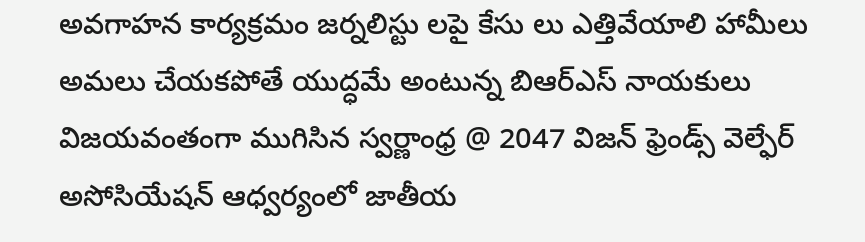అవగాహన కార్యక్రమం జర్నలిస్టు లపై కేసు లు ఎత్తివేయాలి హామీలు అమలు చేయకపోతే యుద్ధమే అంటున్న బిఆర్ఎస్ నాయకులు విజయవంతంగా ముగిసిన స్వర్ణాంధ్ర @ 2047 విజన్ ఫ్రెండ్స్ వెల్ఫేర్ అసోసియేషన్ ఆధ్వర్యంలో జాతీయ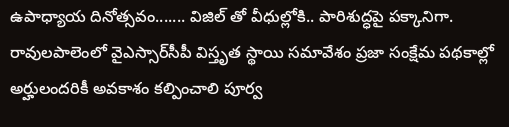ఉపాధ్యాయ దినోత్సవం....... విజిల్ తో వీధుల్లోకి.. పారిశుద్ధపై పక్కానిగా. రావులపాలెంలో వైఎస్సార్‌సీపీ విస్తృత స్థాయి సమావేశం ప్రజా సంక్షేమ పథకాల్లో అర్హులందరికీ అవకాశం కల్పించాలి పూర్వ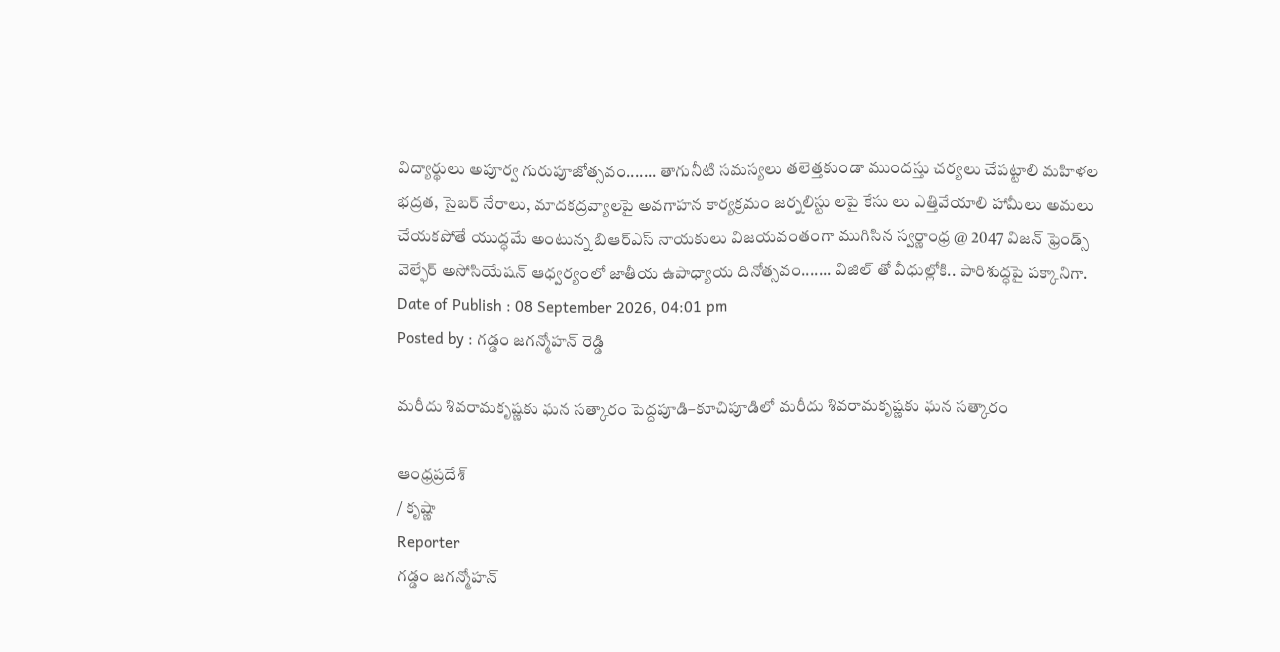విద్యార్థులు అపూర్వ గురుపూజోత్సవం....... తాగునీటి సమస్యలు తలెత్తకుండా ముందస్తు చర్యలు చేపట్టాలి మహిళల భద్రత, సైబర్ నేరాలు, మాదకద్రవ్యాలపై అవగాహన కార్యక్రమం జర్నలిస్టు లపై కేసు లు ఎత్తివేయాలి హామీలు అమలు చేయకపోతే యుద్ధమే అంటున్న బిఆర్ఎస్ నాయకులు విజయవంతంగా ముగిసిన స్వర్ణాంధ్ర @ 2047 విజన్ ఫ్రెండ్స్ వెల్ఫేర్ అసోసియేషన్ ఆధ్వర్యంలో జాతీయ ఉపాధ్యాయ దినోత్సవం....... విజిల్ తో వీధుల్లోకి.. పారిశుద్ధపై పక్కానిగా.
Date of Publish : 08 September 2026, 04:01 pm
Posted by : గడ్డం జగన్మోహన్ రెడ్డి

మరీదు శివరామకృష్ణకు ఘన సత్కారం పెద్దపూడి–కూచిపూడిలో మరీదు శివరామకృష్ణకు ఘన సత్కారం

ఆంధ్రప్రదేశ్
/ కృష్ణా
Reporter
గడ్డం జగన్మోహన్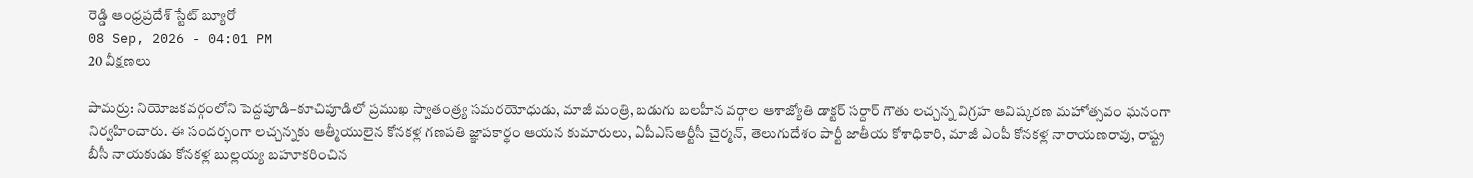రెడ్డి ఆంధ్రప్రదేశ్ స్టేట్ బ్యూరో
08 Sep, 2026 - 04:01 PM
20 వీక్షణలు

పామర్రు: నియోజకవర్గంలోని పెద్దపూడి–కూచిపూడిలో ప్రముఖ స్వాతంత్ర్య సమరయోధుడు, మాజీ మంత్రి, బడుగు బలహీన వర్గాల ఆశాజ్యోతి డాక్టర్ సర్దార్ గౌతు లచ్చన్న విగ్రహ ఆవిష్కరణ మహోత్సవం ఘనంగా నిర్వహించారు. ఈ సందర్భంగా లచ్చన్నకు ఆత్మీయులైన కోనకళ్ల గణపతి జ్ఞాపకార్థం ఆయన కుమారులు, ఏపీఎస్‌ఆర్టీసీ చైర్మన్, తెలుగుదేశం పార్టీ జాతీయ కోశాధికారి, మాజీ ఎంపీ కోనకళ్ల నారాయణరావు, రాష్ట్ర బీసీ నాయకుడు కోనకళ్ల బుల్లయ్య బహూకరించిన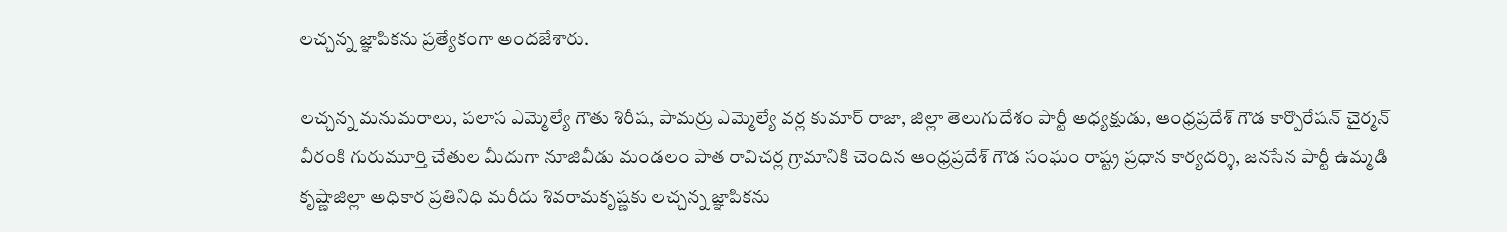లచ్చన్న జ్ఞాపికను ప్రత్యేకంగా అందజేశారు.

లచ్చన్న మనుమరాలు, పలాస ఎమ్మెల్యే గౌతు శిరీష, పామర్రు ఎమ్మెల్యే వర్ల కుమార్ రాజా, జిల్లా తెలుగుదేశం పార్టీ అధ్యక్షుడు, ఆంధ్రప్రదేశ్ గౌడ కార్పొరేషన్ చైర్మన్ వీరంకి గురుమూర్తి చేతుల మీదుగా నూజివీడు మండలం పాత రావిచర్ల గ్రామానికి చెందిన ఆంధ్రప్రదేశ్ గౌడ సంఘం రాష్ట్ర ప్రధాన కార్యదర్శి, జనసేన పార్టీ ఉమ్మడి కృష్ణాజిల్లా అధికార ప్రతినిధి మరీదు శివరామకృష్ణకు లచ్చన్న జ్ఞాపికను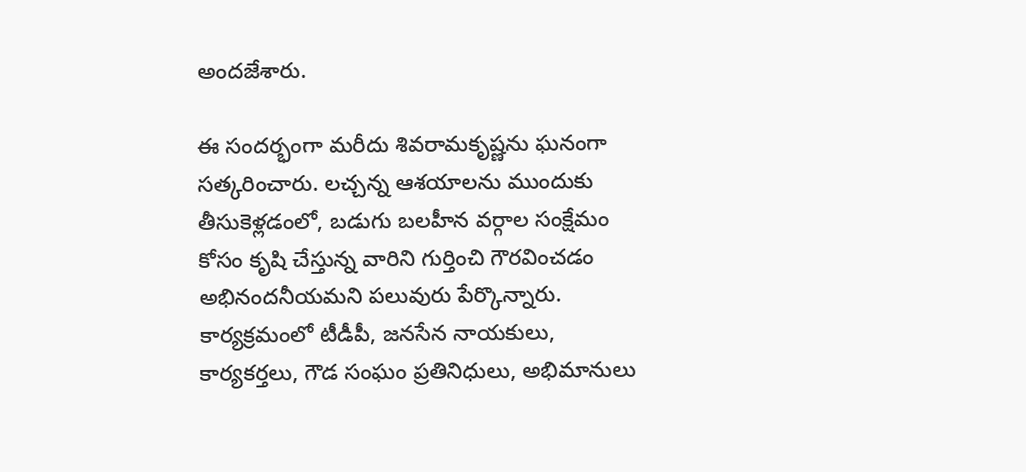అందజేశారు.

ఈ సందర్భంగా మరీదు శివరామకృష్ణను ఘనంగా సత్కరించారు. లచ్చన్న ఆశయాలను ముందుకు తీసుకెళ్లడంలో, బడుగు బలహీన వర్గాల సంక్షేమం కోసం కృషి చేస్తున్న వారిని గుర్తించి గౌరవించడం అభినందనీయమని పలువురు పేర్కొన్నారు. కార్యక్రమంలో టీడీపీ, జనసేన నాయకులు, కార్యకర్తలు, గౌడ సంఘం ప్రతినిధులు, అభిమానులు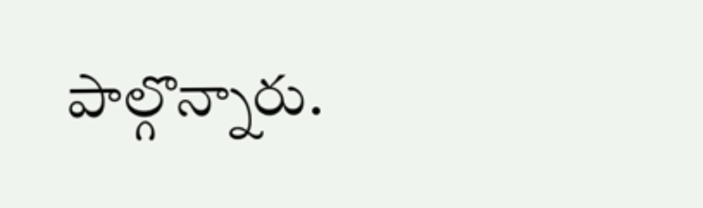పాల్గొన్నారు.